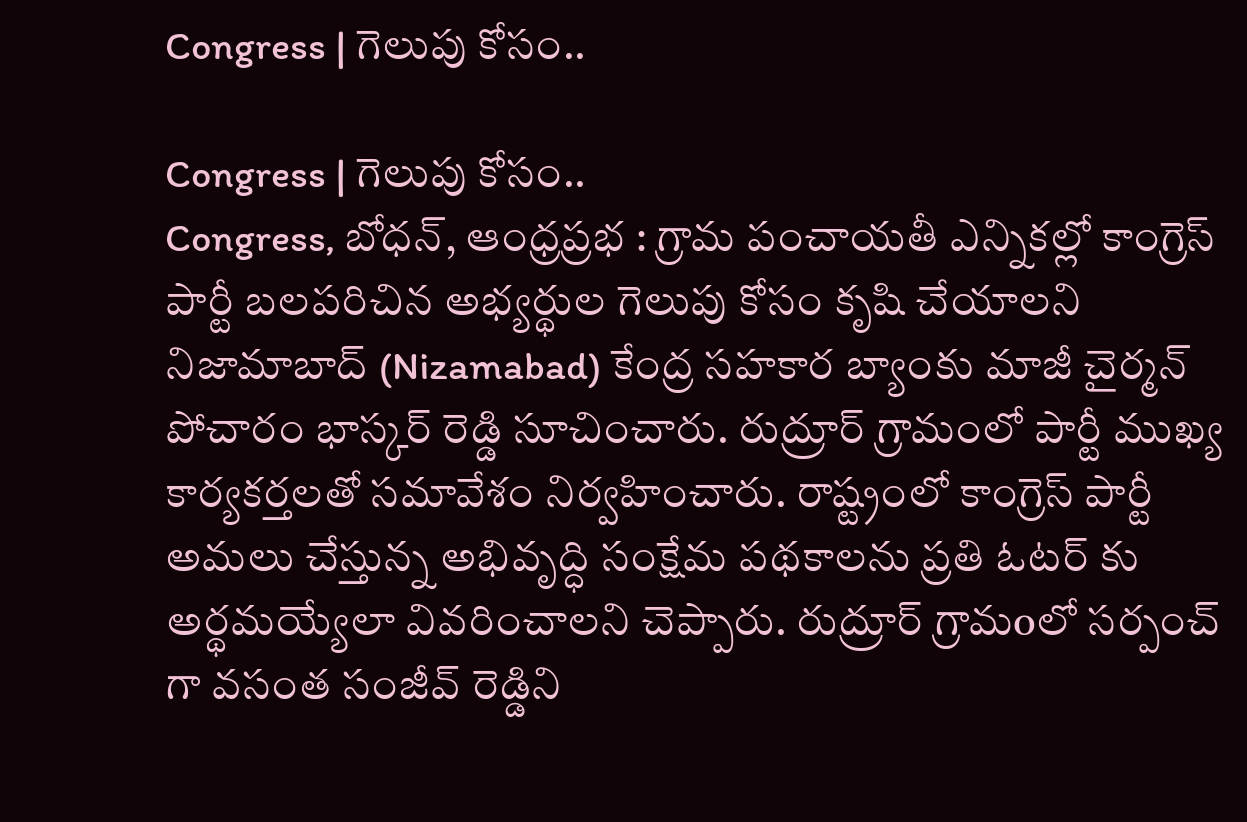Congress | గెలుపు కోసం..

Congress | గెలుపు కోసం..
Congress, బోధన్, ఆంధ్రప్రభ : గ్రామ పంచాయతీ ఎన్నికల్లో కాంగ్రెస్ పార్టీ బలపరిచిన అభ్యర్థుల గెలుపు కోసం కృషి చేయాలని నిజామాబాద్ (Nizamabad) కేంద్ర సహకార బ్యాంకు మాజీ చైర్మన్ పోచారం భాస్కర్ రెడ్డి సూచించారు. రుద్రూర్ గ్రామంలో పార్టీ ముఖ్య కార్యకర్తలతో సమావేశం నిర్వహించారు. రాష్ట్రంలో కాంగ్రెస్ పార్టీ అమలు చేస్తున్న అభివృద్ధి సంక్షేమ పథకాలను ప్రతి ఓటర్ కు అర్థమయ్యేలా వివరించాలని చెప్పారు. రుద్రూర్ గ్రామoలో సర్పంచ్ గా వసంత సంజీవ్ రెడ్డిని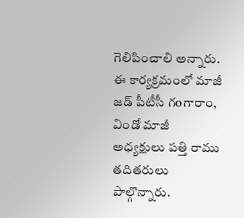గెలిపించాలి అన్నారు. ఈ కార్యక్రమంలో మాజీ జడ్ పీటీసీ గoగారాం, విండో మాజీ అధ్యక్షులు పత్తి రాము తదితరులు పాల్గొన్నారు.